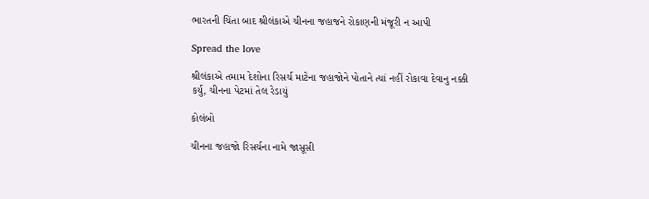ભારતની ચિંતા બાદ શ્રીલંકાએ ચીનના જહાજને રોકાણની મંજૂરી ન આપી

Spread the love

શ્રીલંકાએ તમામ દેશોના રિસર્ચ માટેના જહાજોને પોતાને ત્યાં નહીં રોકાવા દેવાનુ નક્કી કર્યુ, ચીનના પેટમાં તેલ રેડાયું

કોલંબો

ચીનના જહાજો રિસર્ચના નામે જાસૂસી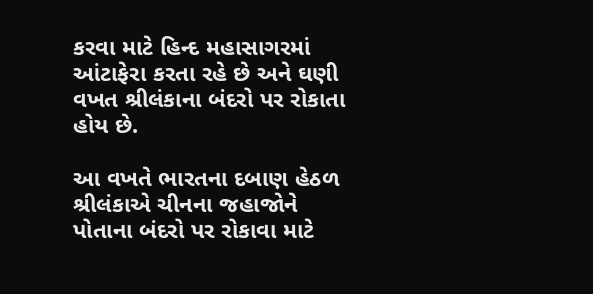કરવા માટે હિન્દ મહાસાગરમાં આંટાફેરા કરતા રહે છે અને ઘણી વખત શ્રીલંકાના બંદરો પર રોકાતા હોય છે.

આ વખતે ભારતના દબાણ હેઠળ શ્રીલંકાએ ચીનના જહાજોને પોતાના બંદરો પર રોકાવા માટે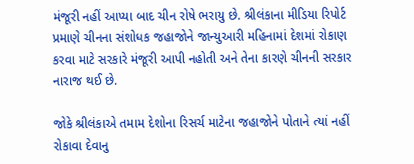મંજૂરી નહીં આપ્યા બાદ ચીન રોષે ભરાયુ છે. શ્રીલંકાના મીડિયા રિપોર્ટ પ્રમાણે ચીનના સંશોધક જહાજોને જાન્યુઆરી મહિનામાં દેશમાં રોકાણ કરવા માટે સરકારે મંજૂરી આપી નહોતી અને તેના કારણે ચીનની સરકાર નારાજ થઈ છે.

જોકે શ્રીલંકાએ તમામ દેશોના રિસર્ચ માટેના જહાજોને પોતાને ત્યાં નહીં રોકાવા દેવાનુ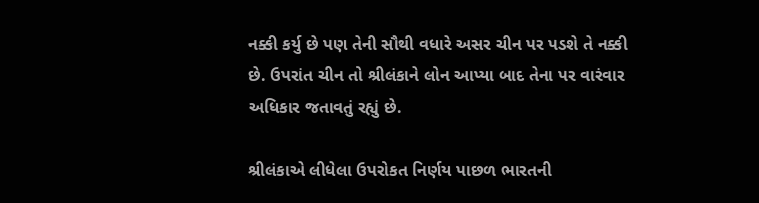નક્કી કર્યુ છે પણ તેની સૌથી વધારે અસર ચીન પર પડશે તે નક્કી છે. ઉપરાંત ચીન તો શ્રીલંકાને લોન આપ્યા બાદ તેના પર વારંવાર અધિકાર જતાવતું રહ્યું છે.

શ્રીલંકાએ લીધેલા ઉપરોકત નિર્ણય પાછળ ભારતની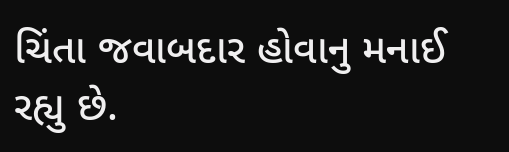ચિંતા જવાબદાર હોવાનુ મનાઈ રહ્યુ છે.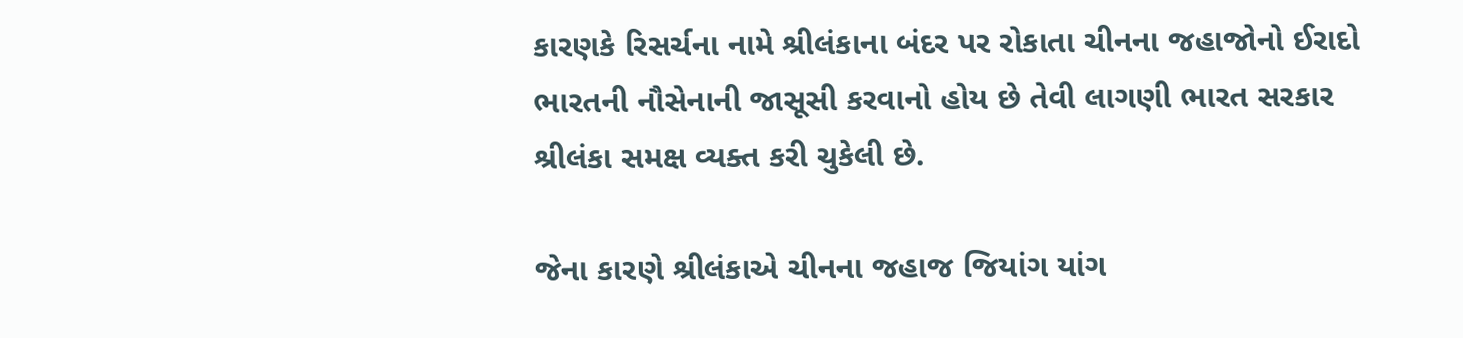કારણકે રિસર્ચના નામે શ્રીલંકાના બંદર પર રોકાતા ચીનના જહાજોનો ઈરાદો ભારતની નૌસેનાની જાસૂસી કરવાનો હોય છે તેવી લાગણી ભારત સરકાર શ્રીલંકા સમક્ષ વ્યક્ત કરી ચુકેલી છે.

જેના કારણે શ્રીલંકાએ ચીનના જહાજ જિયાંગ યાંગ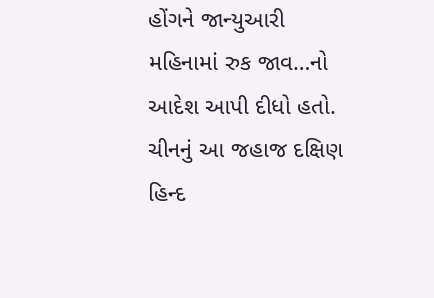હોંગને જાન્યુઆરી મહિનામાં રુક જાવ…નો આદેશ આપી દીધો હતો. ચીનનું આ જહાજ દક્ષિણ હિન્દ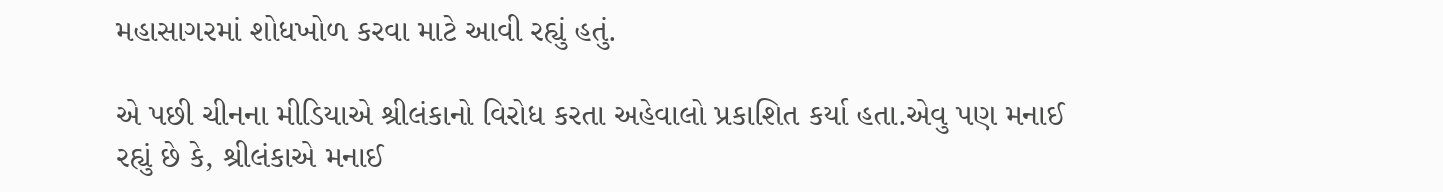મહાસાગરમાં શોધખોળ કરવા માટે આવી રહ્યું હતું.

એ પછી ચીનના મીડિયાએ શ્રીલંકાનો વિરોધ કરતા અહેવાલો પ્રકાશિત કર્યા હતા.એવુ પણ મનાઈ રહ્યું છે કે, શ્રીલંકાએ મનાઈ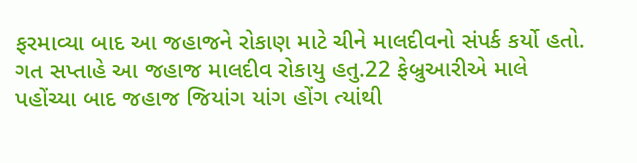ફરમાવ્યા બાદ આ જહાજને રોકાણ માટે ચીને માલદીવનો સંપર્ક કર્યો હતો. ગત સપ્તાહે આ જહાજ માલદીવ રોકાયુ હતુ.22 ફેબ્રુઆરીએ માલે પહોંચ્યા બાદ જહાજ જિયાંગ યાંગ હોંગ ત્યાંથી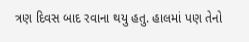ત્રણ દિવસ બાદ રવાના થયુ હતુ. હાલમાં પણ તેનો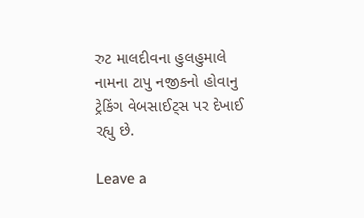રુટ માલદીવના હુલહુમાલે નામના ટાપુ નજીકનો હોવાનુ ટ્રેકિંગ વેબસાઈટ્સ પર દેખાઈ રહ્યુ છે.

Leave a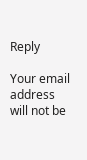Reply

Your email address will not be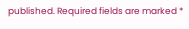published. Required fields are marked *